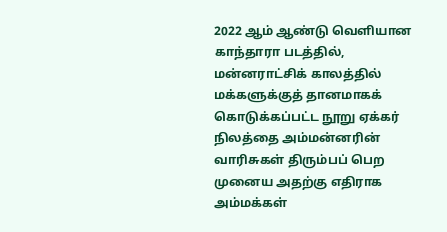2022 ஆம் ஆண்டு வெளியான காந்தாரா படத்தில், மன்னராட்சிக் காலத்தில் மக்களுக்குத் தானமாகக் கொடுக்கப்பட்ட நூறு ஏக்கர் நிலத்தை அம்மன்னரின் வாரிசுகள் திரும்பப் பெற முனைய அதற்கு எதிராக அம்மக்கள்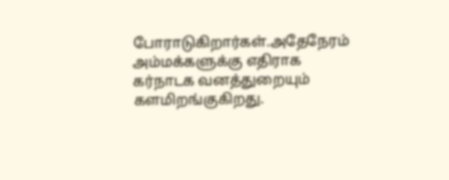போராடுகிறார்கள்.அதேநேரம் அம்மக்களுக்கு எதிராக கர்நாடக வனத்துறையும் களமிறங்குகிறது.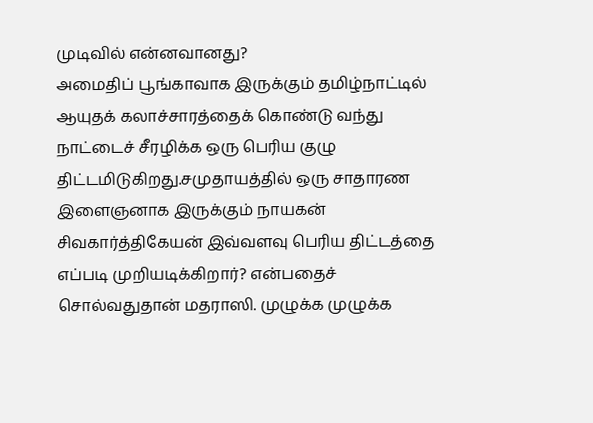முடிவில் என்னவானது?
அமைதிப் பூங்காவாக இருக்கும் தமிழ்நாட்டில் ஆயுதக் கலாச்சாரத்தைக் கொண்டு வந்து நாட்டைச் சீரழிக்க ஒரு பெரிய குழு திட்டமிடுகிறது.சமுதாயத்தில் ஒரு சாதாரண இளைஞனாக இருக்கும் நாயகன் சிவகார்த்திகேயன் இவ்வளவு பெரிய திட்டத்தை எப்படி முறியடிக்கிறார்? என்பதைச் சொல்வதுதான் மதராஸி. முழுக்க முழுக்க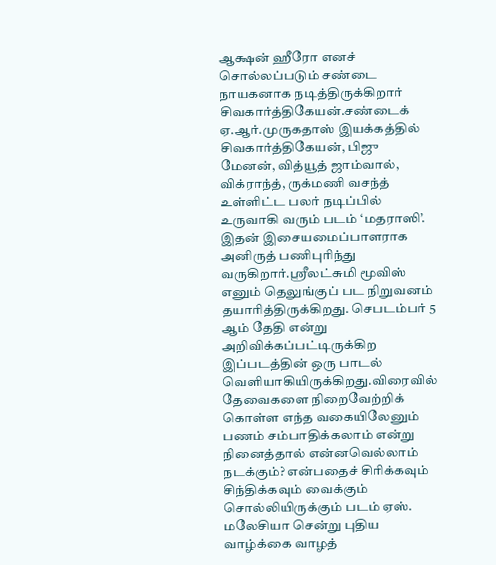ஆக்ஷன் ஹீரோ எனச் சொல்லப்படும் சண்டை நாயகனாக நடித்திருக்கிறார் சிவகார்த்திகேயன்.சண்டைக்
ஏ.ஆர்.முருகதாஸ் இயக்கத்தில் சிவகார்த்திகேயன், பிஜு மேனன், வித்யூத் ஜாம்வால், விக்ராந்த், ருக்மணி வசந்த் உள்ளிட்ட பலர் நடிப்பில் உருவாகி வரும் படம் ‘மதராஸி’. இதன் இசையமைப்பாளராக அனிருத் பணிபுரிந்து வருகிறார்.ஸ்ரீலட்சுமி மூவிஸ் எனும் தெலுங்குப் பட நிறுவனம் தயாரித்திருக்கிறது. செபடம்பர் 5 ஆம் தேதி என்று அறிவிக்கப்பட்டிருக்கிற இப்படத்தின் ஒரு பாடல் வெளியாகியிருக்கிறது.விரைவில்
தேவைகளை நிறைவேற்றிக் கொள்ள எந்த வகையிலேனும் பணம் சம்பாதிக்கலாம் என்று நினைத்தால் என்னவெல்லாம் நடக்கும்? என்பதைச் சிரிக்கவும் சிந்திக்கவும் வைக்கும் சொல்லியிருக்கும் படம் ஏஸ். மலேசியா சென்று புதிய வாழ்க்கை வாழத்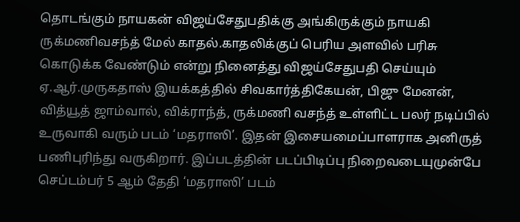தொடங்கும் நாயகன் விஜய்சேதுபதிக்கு அங்கிருக்கும் நாயகி ருக்மணிவசந்த் மேல் காதல்.காதலிக்குப் பெரிய அளவில் பரிசு கொடுக்க வேண்டும் என்று நினைத்து விஜய்சேதுபதி செய்யும்
ஏ.ஆர்.முருகதாஸ் இயக்கத்தில் சிவகார்த்திகேயன், பிஜு மேனன், வித்யூத் ஜாம்வால், விக்ராந்த், ருக்மணி வசந்த் உள்ளிட்ட பலர் நடிப்பில் உருவாகி வரும் படம் ‘மதராஸி’. இதன் இசையமைப்பாளராக அனிருத் பணிபுரிந்து வருகிறார். இப்படத்தின் படப்பிடிப்பு நிறைவடையுமுன்பே செப்டம்பர் 5 ஆம் தேதி ‘மதராஸி’ படம்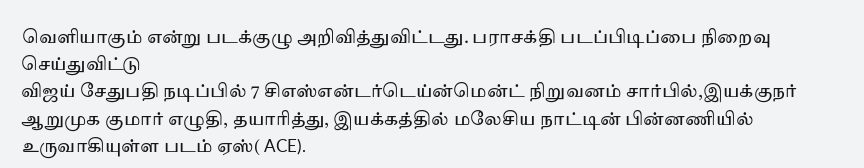வெளியாகும் என்று படக்குழு அறிவித்துவிட்டது. பராசக்தி படப்பிடிப்பை நிறைவு செய்துவிட்டு
விஜய் சேதுபதி நடிப்பில் 7 சிஎஸ்என்டர்டெய்ன்மென்ட் நிறுவனம் சார்பில்,இயக்குநர் ஆறுமுக குமார் எழுதி, தயாரித்து, இயக்கத்தில் மலேசிய நாட்டின் பின்னணியில் உருவாகியுள்ள படம் ஏஸ்( ACE).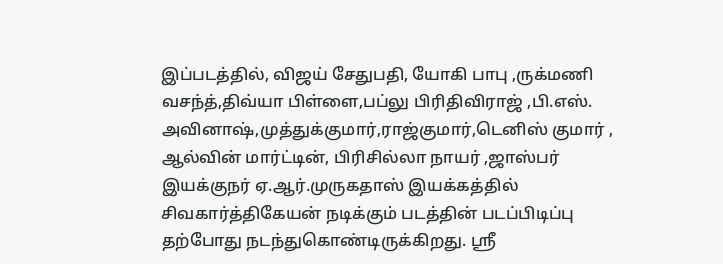இப்படத்தில், விஜய் சேதுபதி, யோகி பாபு ,ருக்மணி வசந்த்,திவ்யா பிள்ளை,பப்லு பிரிதிவிராஜ் ,பி.எஸ். அவினாஷ்,முத்துக்குமார்,ராஜ்குமார்,டெனிஸ் குமார் , ஆல்வின் மார்ட்டின், பிரிசில்லா நாயர் ,ஜாஸ்பர்
இயக்குநர் ஏ.ஆர்.முருகதாஸ் இயக்கத்தில் சிவகார்த்திகேயன் நடிக்கும் படத்தின் படப்பிடிப்பு தற்போது நடந்துகொண்டிருக்கிறது. ஶ்ரீ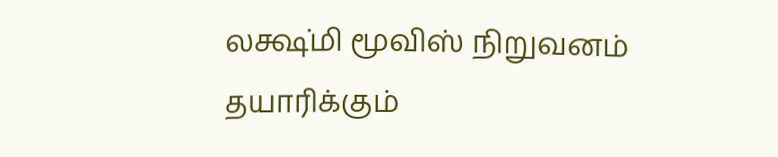லக்ஷ்மி மூவிஸ் நிறுவனம் தயாரிக்கும்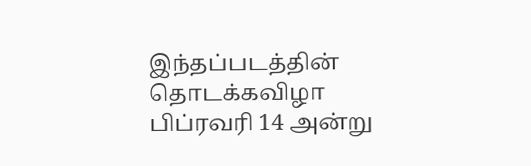இந்தப்படத்தின் தொடக்கவிழா பிப்ரவரி 14 அன்று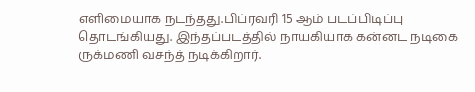எளிமையாக நடந்தது.பிப்ரவரி 15 ஆம் படப்பிடிப்பு தொடங்கியது. இந்தப்படத்தில் நாயகியாக கன்னட நடிகை ருக்மணி வசந்த் நடிக்கிறார்.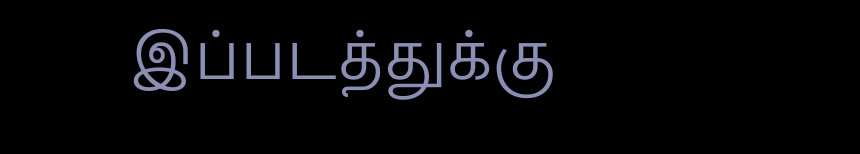இப்படத்துக்கு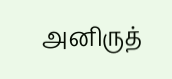அனிருத்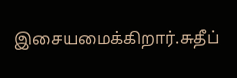இசையமைக்கிறார்.சுதீப்